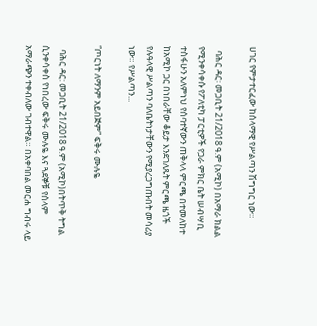ሀገር የምታተርፈው ከሰላማዊ የሥልጣን ሽግግር ነው።

  ባሕር ዳር፡ መጋቢት 21/2018 ዓ.ም (አሚኮ) በአማራ ክልል የሚንቀሳቀሱ የፖለቲካ ፓርቲዎች የጋራ ምክር ቤት ሠብሣቢ ተስፋሁን አለምነህ የሰባተኛውን ጠቅላላ ምርጫ በተመለከተ ከአሚኮ ጋር በነበራቸው ቆይታ እንደገለጹት ምርጫ ዜጎች የሉዓላዊ ሥልጣን ባለቤትነታቸውን የሚያረጋግጡበት መሳሪያ ነው። የሥልጣን...

“ጦርነት ለማንም አይበጅም” ፍቅሩ ሙሉዬ

  ባሕር ዳር: መጋቢት 21/2018 ዓ.ም (አሚኮ)በትጥቅ ትግል ሲንቀሳቀስ የነበረው ፍቅሩ ሙሉዬ እና ጓደኞቹ የሰላም አማራጭን ተቀብለው ገብተዋል። በአቀባበል መርሐ ግብሩ ላይ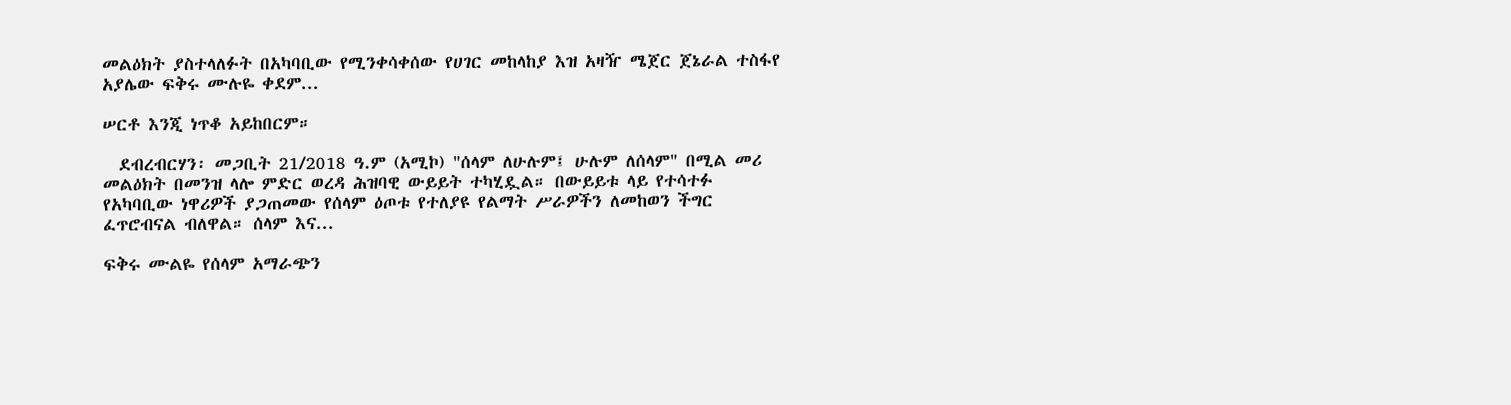መልዕክት ያስተላለፉት በአካባቢው የሚንቀሳቀሰው የሀገር መከላከያ እዝ አዛዥ ሜጀር ጀኔራል ተስፋየ አያሌው ፍቅሩ ሙሉዬ ቀደም...

ሠርቶ እንጂ ነጥቆ አይከበርም።

  ደብረብርሃን፡ መጋቢት 21/2018 ዓ.ም (አሚኮ) "ሰላም ለሁሉም፤ ሁሉም ለሰላም" በሚል መሪ መልዕክት በመንዝ ላሎ ምድር ወረዳ ሕዝባዊ ውይይት ተካሂዷል። በውይይቱ ላይ የተሳተፉ የአካባቢው ነዋሪዎች ያጋጠመው የሰላም ዕጦቱ የተለያዩ የልማት ሥራዎችን ለመከወን ችግር ፈጥሮብናል ብለዋል። ሰላም እና...

ፍቅሩ ሙልዬ የሰላም አማራጭን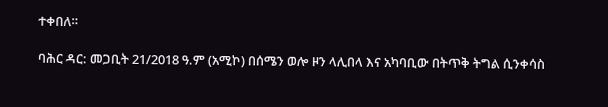ተቀበለ።

ባሕር ዳር: መጋቢት 21/2018 ዓ.ም (አሚኮ) በሰሜን ወሎ ዞን ላሊበላ እና አካባቢው በትጥቅ ትግል ሲንቀሳስ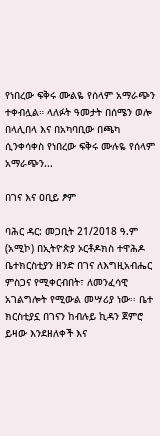የነበረው ፍቅሩ ሙልዬ የሰላም አማራጭን ተቀብሏል። ላለፉት ዓመታት በሰሜን ወሎ በላሊበላ እና በአካባቢው በጫካ ሲንቀሳቀስ የነበረው ፍቅሩ ሙሉዬ የሰላም አማራጭን...

በገና እና ዐቢይ ፆም

ባሕር ዳር: መጋቢት 21/2018 ዓ.ም (አሚኮ) በኢትዮጵያ ኦርቶዶክስ ተዋሕዶ ቤተክርስቲያን ዘንድ በገና ለእግዚአብሔር ምስጋና የሚቀርብበት፣ ለመንፈሳዊ አገልግሎት የሚውል መሣሪያ ነው፡፡ ቤተ ክርስቲያኗ በገናን ከብሉይ ኪዳን ጀምሮ ይዛው እንደዘለቀች እና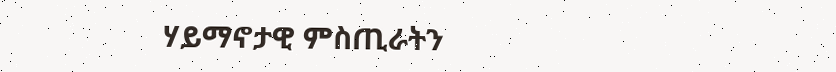ሃይማኖታዊ ምስጢራትን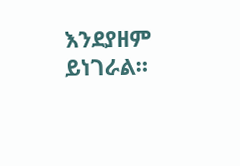እንደያዘም ይነገራል።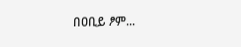በዐቢይ ፆም...